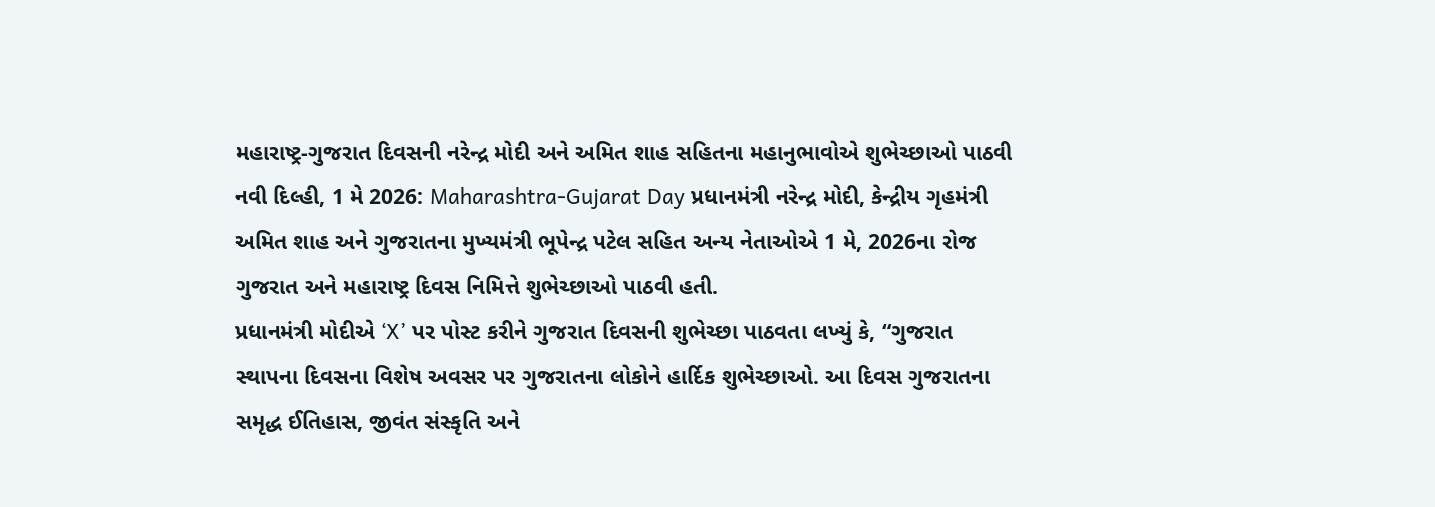મહારાષ્ટ્ર-ગુજરાત દિવસની નરેન્દ્ર મોદી અને અમિત શાહ સહિતના મહાનુભાવોએ શુભેચ્છાઓ પાઠવી
નવી દિલ્હી, 1 મે 2026: Maharashtra-Gujarat Day પ્રધાનમંત્રી નરેન્દ્ર મોદી, કેન્દ્રીય ગૃહમંત્રી અમિત શાહ અને ગુજરાતના મુખ્યમંત્રી ભૂપેન્દ્ર પટેલ સહિત અન્ય નેતાઓએ 1 મે, 2026ના રોજ ગુજરાત અને મહારાષ્ટ્ર દિવસ નિમિત્તે શુભેચ્છાઓ પાઠવી હતી.
પ્રધાનમંત્રી મોદીએ ‘X’ પર પોસ્ટ કરીને ગુજરાત દિવસની શુભેચ્છા પાઠવતા લખ્યું કે, “ગુજરાત સ્થાપના દિવસના વિશેષ અવસર પર ગુજરાતના લોકોને હાર્દિક શુભેચ્છાઓ. આ દિવસ ગુજરાતના સમૃદ્ધ ઈતિહાસ, જીવંત સંસ્કૃતિ અને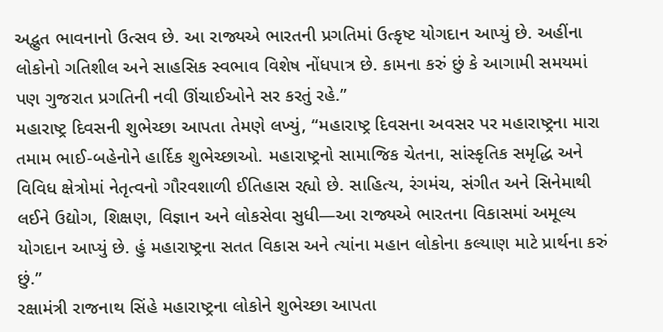અદ્ભુત ભાવનાનો ઉત્સવ છે. આ રાજ્યએ ભારતની પ્રગતિમાં ઉત્કૃષ્ટ યોગદાન આપ્યું છે. અહીંના લોકોનો ગતિશીલ અને સાહસિક સ્વભાવ વિશેષ નોંધપાત્ર છે. કામના કરું છું કે આગામી સમયમાં પણ ગુજરાત પ્રગતિની નવી ઊંચાઈઓને સર કરતું રહે.”
મહારાષ્ટ્ર દિવસની શુભેચ્છા આપતા તેમણે લખ્યું, “મહારાષ્ટ્ર દિવસના અવસર પર મહારાષ્ટ્રના મારા તમામ ભાઈ-બહેનોને હાર્દિક શુભેચ્છાઓ. મહારાષ્ટ્રનો સામાજિક ચેતના, સાંસ્કૃતિક સમૃદ્ધિ અને વિવિધ ક્ષેત્રોમાં નેતૃત્વનો ગૌરવશાળી ઈતિહાસ રહ્યો છે. સાહિત્ય, રંગમંચ, સંગીત અને સિનેમાથી લઈને ઉદ્યોગ, શિક્ષણ, વિજ્ઞાન અને લોકસેવા સુધી—આ રાજ્યએ ભારતના વિકાસમાં અમૂલ્ય યોગદાન આપ્યું છે. હું મહારાષ્ટ્રના સતત વિકાસ અને ત્યાંના મહાન લોકોના કલ્યાણ માટે પ્રાર્થના કરું છું.”
રક્ષામંત્રી રાજનાથ સિંહે મહારાષ્ટ્રના લોકોને શુભેચ્છા આપતા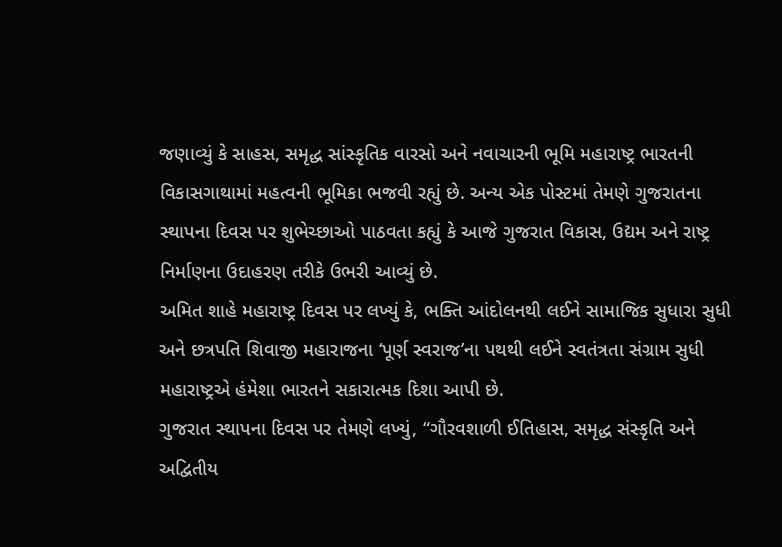જણાવ્યું કે સાહસ, સમૃદ્ધ સાંસ્કૃતિક વારસો અને નવાચારની ભૂમિ મહારાષ્ટ્ર ભારતની વિકાસગાથામાં મહત્વની ભૂમિકા ભજવી રહ્યું છે. અન્ય એક પોસ્ટમાં તેમણે ગુજરાતના સ્થાપના દિવસ પર શુભેચ્છાઓ પાઠવતા કહ્યું કે આજે ગુજરાત વિકાસ, ઉદ્યમ અને રાષ્ટ્ર નિર્માણના ઉદાહરણ તરીકે ઉભરી આવ્યું છે.
અમિત શાહે મહારાષ્ટ્ર દિવસ પર લખ્યું કે, ભક્તિ આંદોલનથી લઈને સામાજિક સુધારા સુધી અને છત્રપતિ શિવાજી મહારાજના ‘પૂર્ણ સ્વરાજ’ના પથથી લઈને સ્વતંત્રતા સંગ્રામ સુધી મહારાષ્ટ્રએ હંમેશા ભારતને સકારાત્મક દિશા આપી છે.
ગુજરાત સ્થાપના દિવસ પર તેમણે લખ્યું, “ગૌરવશાળી ઈતિહાસ, સમૃદ્ધ સંસ્કૃતિ અને અદ્વિતીય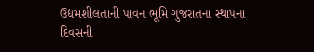ઉદ્યમશીલતાની પાવન ભૂમિ ગુજરાતના સ્થાપના દિવસની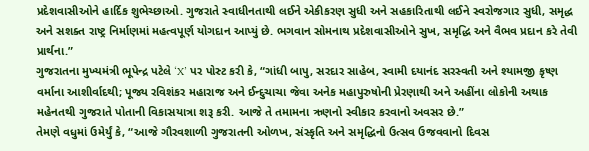પ્રદેશવાસીઓને હાર્દિક શુભેચ્છાઓ. ગુજરાતે સ્વાધીનતાથી લઈને એકીકરણ સુધી અને સહકારિતાથી લઈને સ્વરોજગાર સુધી, સમૃદ્ધ અને સશક્ત રાષ્ટ્ર નિર્માણમાં મહત્વપૂર્ણ યોગદાન આપ્યું છે. ભગવાન સોમનાથ પ્રદેશવાસીઓને સુખ, સમૃદ્ધિ અને વૈભવ પ્રદાન કરે તેવી પ્રાર્થના.”
ગુજરાતના મુખ્યમંત્રી ભૂપેન્દ્ર પટેલે ‘X’ પર પોસ્ટ કરી કે, “ગાંધી બાપુ, સરદાર સાહેબ, સ્વામી દયાનંદ સરસ્વતી અને શ્યામજી કૃષ્ણ વર્માના આશીર્વાદથી; પૂજ્ય રવિશંકર મહારાજ અને ઈન્દુચાચા જેવા અનેક મહાપુરુષોની પ્રેરણાથી અને અહીંના લોકોની અથાક મહેનતથી ગુજરાતે પોતાની વિકાસયાત્રા શરૂ કરી. આજે તે તમામના ઋણનો સ્વીકાર કરવાનો અવસર છે.”
તેમણે વધુમાં ઉમેર્યું કે, “આજે ગૌરવશાળી ગુજરાતની ઓળખ, સંસ્કૃતિ અને સમૃદ્ધિનો ઉત્સવ ઉજવવાનો દિવસ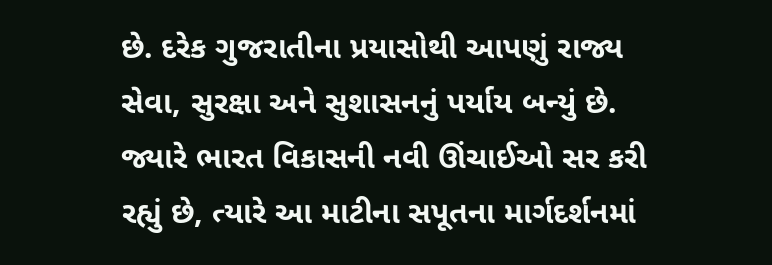છે. દરેક ગુજરાતીના પ્રયાસોથી આપણું રાજ્ય સેવા, સુરક્ષા અને સુશાસનનું પર્યાય બન્યું છે. જ્યારે ભારત વિકાસની નવી ઊંચાઈઓ સર કરી રહ્યું છે, ત્યારે આ માટીના સપૂતના માર્ગદર્શનમાં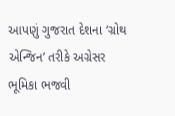આપણું ગુજરાત દેશના ‘ગ્રોથ એન્જિન’ તરીકે અગ્રેસર ભૂમિકા ભજવી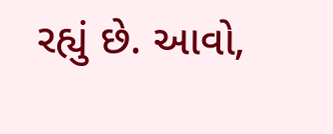રહ્યું છે. આવો,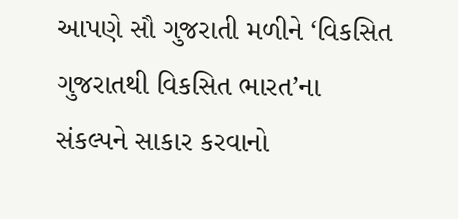આપણે સૌ ગુજરાતી મળીને ‘વિકસિત ગુજરાતથી વિકસિત ભારત’ના સંકલ્પને સાકાર કરવાનો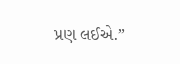પ્રણ લઈએ.”